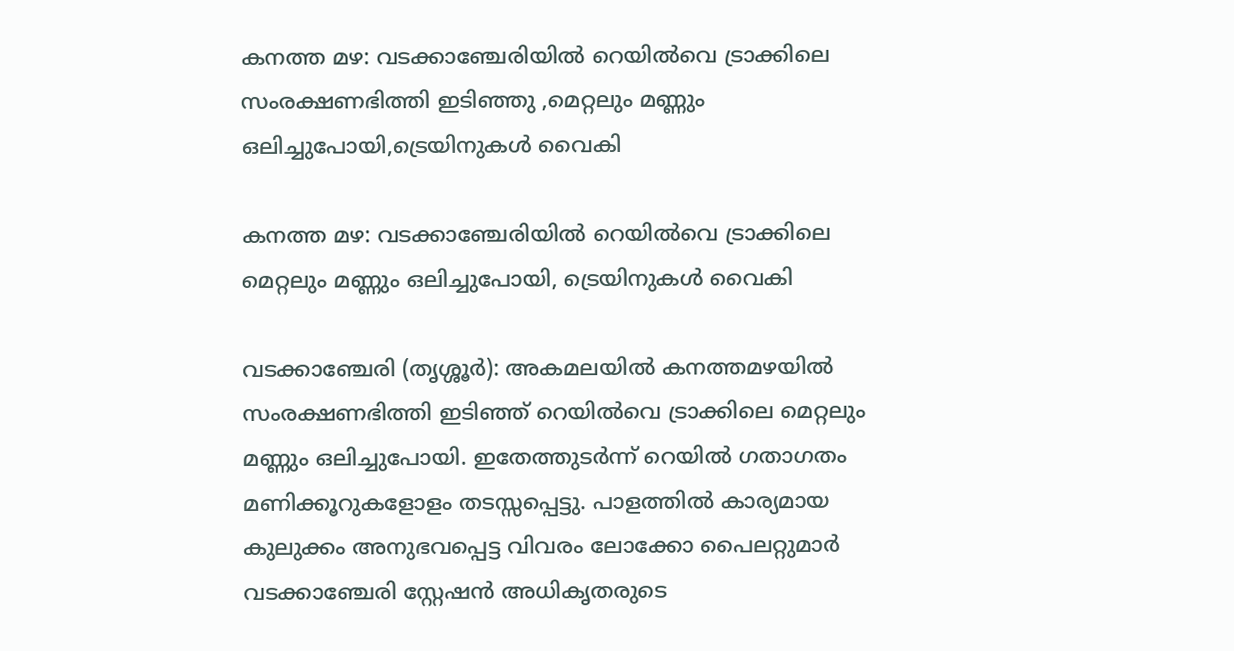കനത്ത മഴ: വടക്കാഞ്ചേരിയിൽ റെയില്‍വെ ട്രാക്കിലെ സംരക്ഷണഭിത്തി ഇടിഞ്ഞു ,മെറ്റലും മണ്ണും ഒലിച്ചുപോയി,ട്രെയിനുകൾ വൈകി

കനത്ത മഴ: വടക്കാഞ്ചേരിയിൽ റെയില്‍വെ ട്രാക്കിലെ മെറ്റലും മണ്ണും ഒലിച്ചുപോയി, ട്രെയിനുകൾ വൈകി

വടക്കാഞ്ചേരി (തൃശ്ശൂര്‍): അകമലയിൽ കനത്തമഴയില്‍ സംരക്ഷണഭിത്തി ഇടിഞ്ഞ് റെയില്‍വെ ട്രാക്കിലെ മെറ്റലും മണ്ണും ഒലിച്ചുപോയി. ഇതേത്തുടർന്ന് റെയില്‍ ഗതാഗതം മണിക്കൂറുകളോളം തടസ്സപ്പെട്ടു. പാളത്തിൽ കാര്യമായ കുലുക്കം അനുഭവപ്പെട്ട വിവരം ലോക്കോ പൈലറ്റുമാർ വടക്കാഞ്ചേരി സ്റ്റേഷൻ അധികൃതരുടെ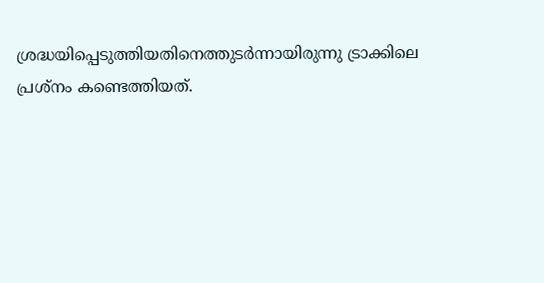ശ്രദ്ധയിപ്പെടുത്തിയതിനെത്തുടർന്നായിരുന്നു ട്രാക്കിലെ പ്രശ്നം കണ്ടെത്തിയത്.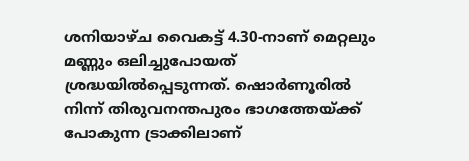ശനിയാഴ്ച വൈകട്ട് 4.30-നാണ് മെറ്റലും മണ്ണും ഒലിച്ചുപോയത് ശ്രദ്ധയില്‍പ്പെടുന്നത്. ഷൊര്‍ണൂരില്‍ നിന്ന് തിരുവനന്തപുരം ഭാഗത്തേയ്ക്ക് പോകുന്ന ട്രാക്കിലാണ്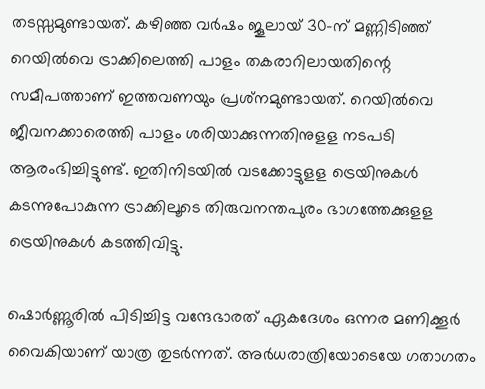തടസ്സമുണ്ടായത്. കഴിഞ്ഞ വർഷം ജൂലായ് 30-ന് മണ്ണിടിഞ്ഞ് റെയിൽവെ ട്രാക്കിലെത്തി പാളം തകരാറിലായതിന്റെ സമീപത്താണ് ഇത്തവണയും പ്രശ്‌നമുണ്ടായത്. റെയിൽവെ ജീവനക്കാരെത്തി പാളം ശരിയാക്കുന്നതിനുളള നടപടി ആരംഭിച്ചിട്ടുണ്ട്. ഇതിനിടയിൽ വടക്കോട്ടുളള ട്രെയിനുകൾ കടന്നുപോകുന്ന ട്രാക്കിലൂടെ തിരുവനന്തപുരം ഭാഗത്തേക്കുളള ട്രെയിനുകൾ കടത്തിവിട്ടു.

ഷൊർണ്ണൂരിൽ പിടിച്ചിട്ട വന്ദേഭാരത് ഏകദേശം ഒന്നര മണിക്കൂർ വൈകിയാണ് യാത്ര തുടർന്നത്. അര്‍ധരാത്രിയോടെയേ ഗതാഗതം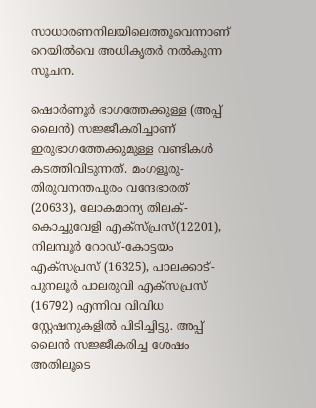സാധാരണനിലയിലെത്തൂവെന്നാണ് റെയില്‍വെ അധികൃതര്‍ നല്‍കുന്ന സൂചന.

ഷൊര്‍ണൂര്‍ ഭാഗത്തേക്കുള്ള (അപ്പ് ലൈന്‍) സജ്ജീകരിച്ചാണ് ഇരുഭാഗത്തേക്കുമുള്ള വണ്ടികള്‍ കടത്തിവിടുന്നത്. മംഗളൂരു-തിരുവനന്തപുരം വന്ദേഭാരത് (20633), ലോകമാന്യ തിലക്-കൊച്ചുവേളി എക്‌സ്പ്രസ്(12201), നിലമ്പൂര്‍ റോഡ്-കോട്ടയം എക്‌സപ്രസ് (16325), പാലക്കാട്-പുനലൂര്‍ പാലരുവി എക്‌സപ്രസ് (16792) എന്നിവ വിവിധ സ്റ്റേഷനുകളില്‍ പിടിച്ചിട്ടു. അപ്പ് ലൈന്‍ സജ്ജീകരിച്ച ശേഷം അതിലൂടെ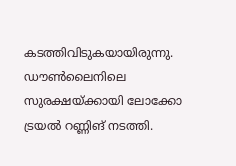കടത്തിവിടുകയായിരുന്നു. ഡൗണ്‍ലൈനിലെ സുരക്ഷയ്ക്കായി ലോക്കോ ട്രയല്‍ റണ്ണിങ് നടത്തി.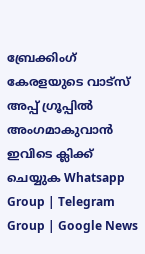ബ്രേക്കിംഗ് കേരളയുടെ വാട്സ് അപ്പ് ഗ്രൂപ്പിൽ അംഗമാകുവാൻ ഇവിടെ ക്ലിക്ക് ചെയ്യുക Whatsapp Group | Telegram Group | Google News